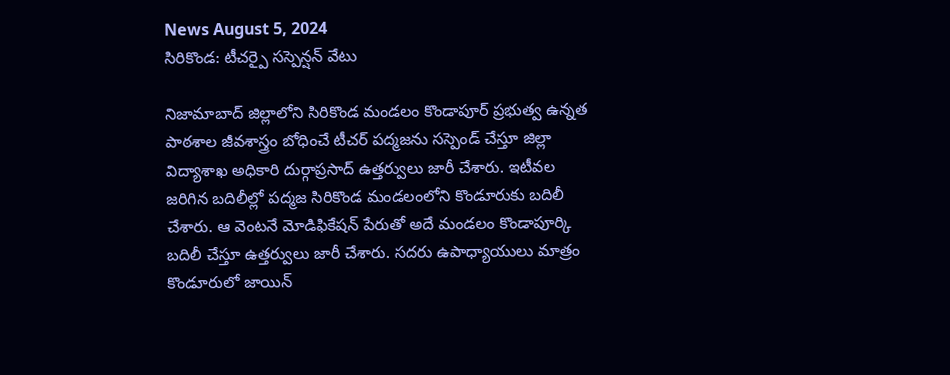News August 5, 2024
సిరికొండ: టీచర్పై సస్పెన్షన్ వేటు

నిజామాబాద్ జిల్లాలోని సిరికొండ మండలం కొండాపూర్ ప్రభుత్వ ఉన్నత పాఠశాల జీవశాస్త్రం బోధించే టీచర్ పద్మజను సస్పెండ్ చేస్తూ జిల్లా విద్యాశాఖ అధికారి దుర్గాప్రసాద్ ఉత్తర్వులు జారీ చేశారు. ఇటీవల జరిగిన బదిలీల్లో పద్మజ సిరికొండ మండలంలోని కొండూరుకు బదిలీ చేశారు. ఆ వెంటనే మోడిఫికేషన్ పేరుతో అదే మండలం కొండాపూర్కి బదిలీ చేస్తూ ఉత్తర్వులు జారీ చేశారు. సదరు ఉపాధ్యాయులు మాత్రం కొండూరులో జాయిన్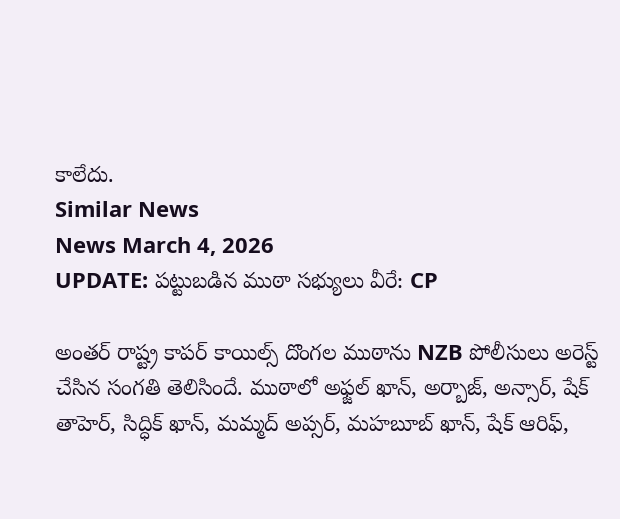కాలేదు.
Similar News
News March 4, 2026
UPDATE: పట్టుబడిన ముఠా సభ్యులు వీరే: CP

అంతర్ రాష్ట్ర కాపర్ కాయిల్స్ దొంగల ముఠాను NZB పోలీసులు అరెస్ట్ చేసిన సంగతి తెలిసిందే. ముఠాలో అఫ్జల్ ఖాన్, అర్బాజ్, అన్సార్, షేక్ తాహెర్, సిద్ధిక్ ఖాన్, మమ్మద్ అప్సర్, మహబూబ్ ఖాన్, షేక్ ఆరిఫ్,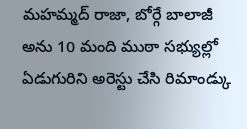మహమ్మద్ రాజా, బోర్గే బాలాజీ అను 10 మంది ముఠా సభ్యుల్లో ఏడుగురిని అరెస్టు చేసి రిమాండ్కు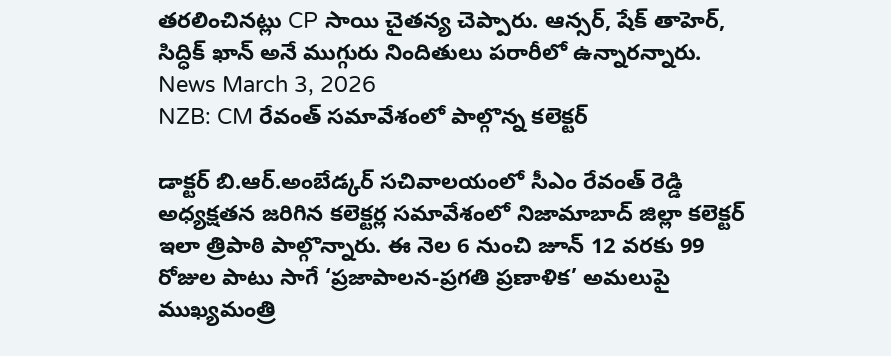తరలించినట్లు CP సాయి చైతన్య చెప్పారు. ఆన్సర్, షేక్ తాహెర్, సిద్ధిక్ ఖాన్ అనే ముగ్గురు నిందితులు పరారీలో ఉన్నారన్నారు.
News March 3, 2026
NZB: CM రేవంత్ సమావేశంలో పాల్గొన్న కలెక్టర్

డాక్టర్ బి.ఆర్.అంబేడ్కర్ సచివాలయంలో సీఎం రేవంత్ రెడ్డి అధ్యక్షతన జరిగిన కలెక్టర్ల సమావేశంలో నిజామాబాద్ జిల్లా కలెక్టర్ ఇలా త్రిపాఠి పాల్గొన్నారు. ఈ నెల 6 నుంచి జూన్ 12 వరకు 99 రోజుల పాటు సాగే ‘ప్రజాపాలన-ప్రగతి ప్రణాళిక’ అమలుపై ముఖ్యమంత్రి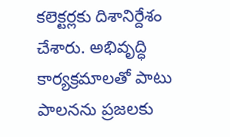కలెక్టర్లకు దిశానిర్దేశం చేశారు. అభివృద్ధి కార్యక్రమాలతో పాటు పాలనను ప్రజలకు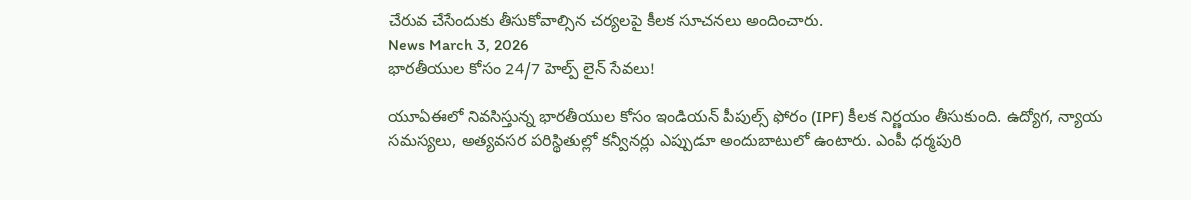చేరువ చేసేందుకు తీసుకోవాల్సిన చర్యలపై కీలక సూచనలు అందించారు.
News March 3, 2026
భారతీయుల కోసం 24/7 హెల్ప్ లైన్ సేవలు!

యూఏఈలో నివసిస్తున్న భారతీయుల కోసం ఇండియన్ పీపుల్స్ ఫోరం (IPF) కీలక నిర్ణయం తీసుకుంది. ఉద్యోగ, న్యాయ సమస్యలు, అత్యవసర పరిస్థితుల్లో కన్వీనర్లు ఎప్పుడూ అందుబాటులో ఉంటారు. ఎంపీ ధర్మపురి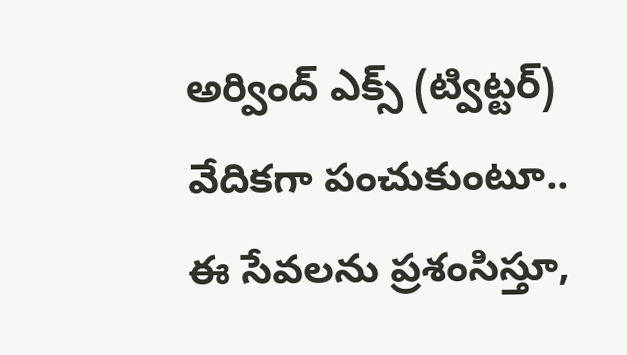అర్వింద్ ఎక్స్ (ట్విట్టర్) వేదికగా పంచుకుంటూ.. ఈ సేవలను ప్రశంసిస్తూ,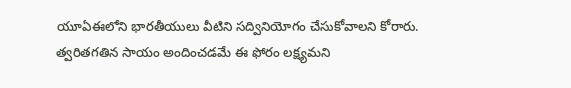యూఏఈలోని భారతీయులు వీటిని సద్వినియోగం చేసుకోవాలని కోరారు. త్వరితగతిన సాయం అందించడమే ఈ ఫోరం లక్ష్యమని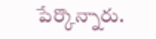పేర్కొన్నారు.